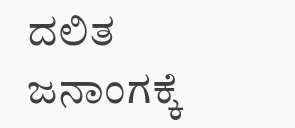ದಲಿತ ಜನಾಂಗಕ್ಕೆ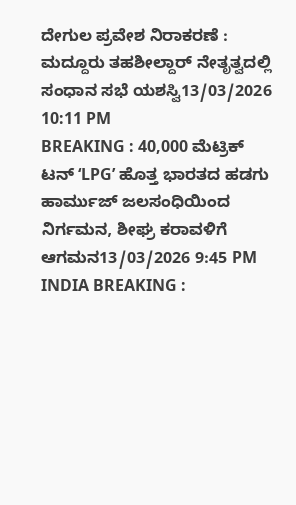ದೇಗುಲ ಪ್ರವೇಶ ನಿರಾಕರಣೆ : ಮದ್ದೂರು ತಹಶೀಲ್ದಾರ್ ನೇತೃತ್ವದಲ್ಲಿ ಸಂಧಾನ ಸಭೆ ಯಶಸ್ವಿ13/03/2026 10:11 PM
BREAKING : 40,000 ಮೆಟ್ರಿಕ್ ಟನ್ ‘LPG’ ಹೊತ್ತ ಭಾರತದ ಹಡಗು ಹಾರ್ಮುಜ್ ಜಲಸಂಧಿಯಿಂದ ನಿರ್ಗಮನ, ಶೀಘ್ರ ಕರಾವಳಿಗೆ ಆಗಮನ13/03/2026 9:45 PM
INDIA BREAKING :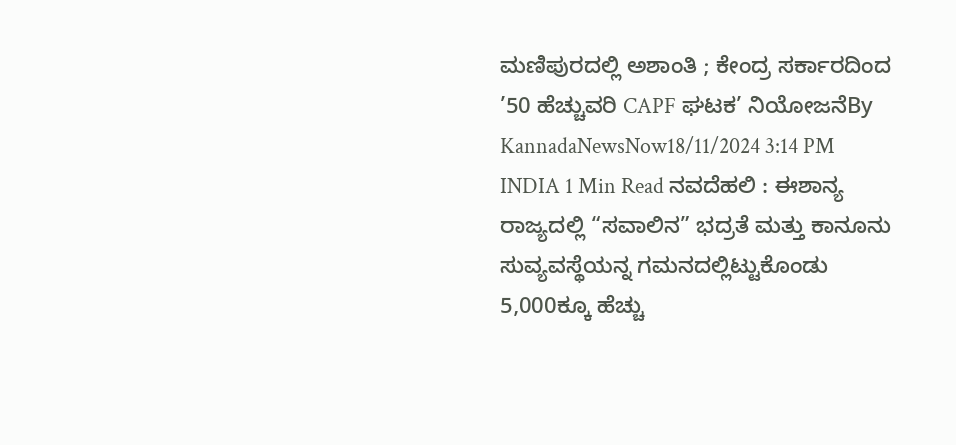ಮಣಿಪುರದಲ್ಲಿ ಅಶಾಂತಿ ; ಕೇಂದ್ರ ಸರ್ಕಾರದಿಂದ ’50 ಹೆಚ್ಚುವರಿ CAPF ಘಟಕ’ ನಿಯೋಜನೆBy KannadaNewsNow18/11/2024 3:14 PM INDIA 1 Min Read ನವದೆಹಲಿ : ಈಶಾನ್ಯ ರಾಜ್ಯದಲ್ಲಿ “ಸವಾಲಿನ” ಭದ್ರತೆ ಮತ್ತು ಕಾನೂನು ಸುವ್ಯವಸ್ಥೆಯನ್ನ ಗಮನದಲ್ಲಿಟ್ಟುಕೊಂಡು 5,000ಕ್ಕೂ ಹೆಚ್ಚು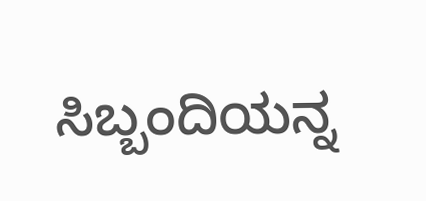ಸಿಬ್ಬಂದಿಯನ್ನ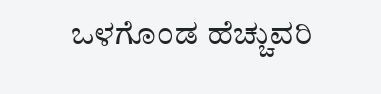ಒಳಗೊಂಡ ಹೆಚ್ಚುವರಿ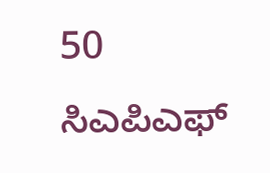50 ಸಿಎಪಿಎಫ್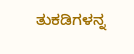ತುಕಡಿಗಳನ್ನ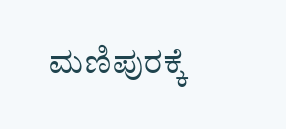ಮಣಿಪುರಕ್ಕೆ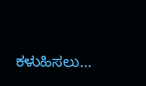ಕಳುಹಿಸಲು…